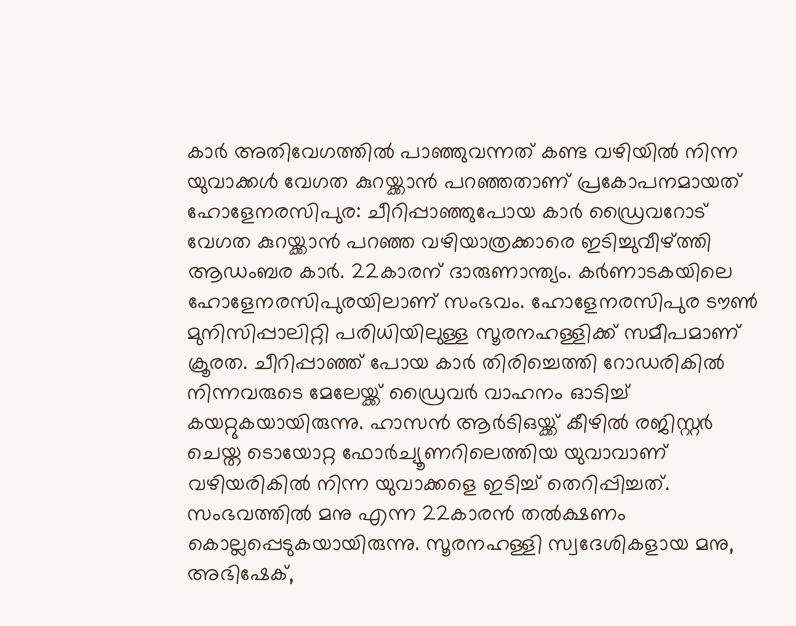കാർ അതിവേഗത്തിൽ പാഞ്ഞുവന്നത് കണ്ട വഴിയിൽ നിന്ന യുവാക്കൾ വേഗത കുറയ്ക്കാൻ പറഞ്ഞതാണ് പ്രകോപനമായത്
ഹോളേനരസിപുര: ചീറിപ്പാഞ്ഞുപോയ കാർ ഡ്രൈവറോട് വേഗത കുറയ്ക്കാൻ പറഞ്ഞ വഴിയാത്രക്കാരെ ഇടിച്ചുവീഴ്ത്തി ആഡംബര കാർ. 22കാരന് ദാരുണാന്ത്യം. കർണാടകയിലെ ഹോളേനരസിപുരയിലാണ് സംഭവം. ഹോളേനരസിപുര ടൗൺ മുനിസിപ്പാലിറ്റി പരിധിയിലുള്ള സൂരനഹള്ളിക്ക് സമീപമാണ് ക്രൂരത. ചീറിപ്പാഞ്ഞ് പോയ കാർ തിരിച്ചെത്തി റോഡരികിൽ നിന്നവരുടെ മേലേയ്ക്ക് ഡ്രൈവർ വാഹനം ഓടിച്ച് കയറ്റുകയായിരുന്നു. ഹാസൻ ആർടിഒയ്ക്ക് കീഴിൽ രജിസ്റ്റർ ചെയ്ത ടൊയോറ്റ ഫോർച്യൂണറിലെത്തിയ യുവാവാണ് വഴിയരികിൽ നിന്ന യുവാക്കളെ ഇടിച്ച് തെറിപ്പിച്ചത്. സംഭവത്തിൽ മനു എന്ന 22കാരൻ തൽക്ഷണം കൊല്ലപ്പെടുകയായിരുന്നു. സൂരനഹള്ളി സ്വദേശികളായ മനു, അഭിഷേക്,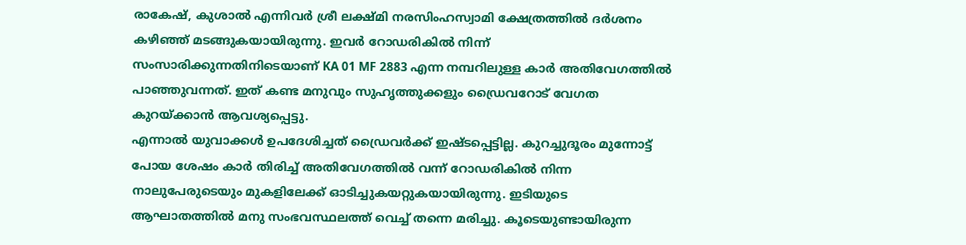രാകേഷ്, കുശാൽ എന്നിവർ ശ്രീ ലക്ഷ്മി നരസിംഹസ്വാമി ക്ഷേത്രത്തിൽ ദർശനം കഴിഞ്ഞ് മടങ്ങുകയായിരുന്നു. ഇവർ റോഡരികിൽ നിന്ന് സംസാരിക്കുന്നതിനിടെയാണ് KA 01 MF 2883 എന്ന നമ്പറിലുള്ള കാർ അതിവേഗത്തിൽ പാഞ്ഞുവന്നത്. ഇത് കണ്ട മനുവും സുഹൃത്തുക്കളും ഡ്രൈവറോട് വേഗത കുറയ്ക്കാൻ ആവശ്യപ്പെട്ടു.
എന്നാൽ യുവാക്കൾ ഉപദേശിച്ചത് ഡ്രൈവർക്ക് ഇഷ്ടപ്പെട്ടില്ല. കുറച്ചുദൂരം മുന്നോട്ട് പോയ ശേഷം കാർ തിരിച്ച് അതിവേഗത്തിൽ വന്ന് റോഡരികിൽ നിന്ന നാലുപേരുടെയും മുകളിലേക്ക് ഓടിച്ചുകയറ്റുകയായിരുന്നു. ഇടിയുടെ ആഘാതത്തിൽ മനു സംഭവസ്ഥലത്ത് വെച്ച് തന്നെ മരിച്ചു. കൂടെയുണ്ടായിരുന്ന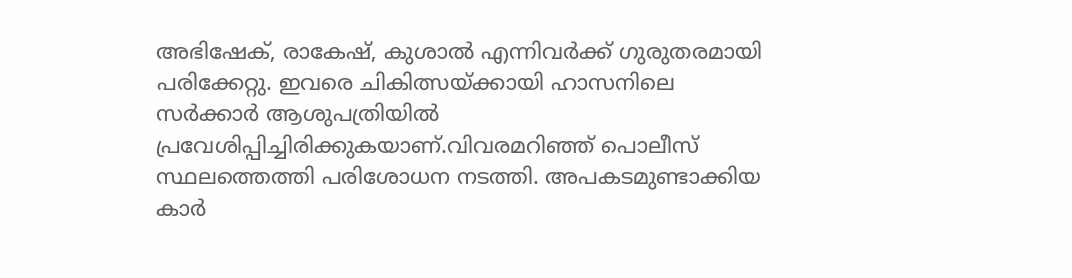അഭിഷേക്, രാകേഷ്, കുശാൽ എന്നിവർക്ക് ഗുരുതരമായി പരിക്കേറ്റു. ഇവരെ ചികിത്സയ്ക്കായി ഹാസനിലെ സർക്കാർ ആശുപത്രിയിൽ പ്രവേശിപ്പിച്ചിരിക്കുകയാണ്.വിവരമറിഞ്ഞ് പൊലീസ് സ്ഥലത്തെത്തി പരിശോധന നടത്തി. അപകടമുണ്ടാക്കിയ കാർ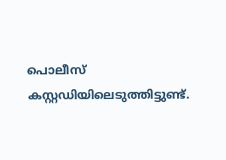പൊലീസ് കസ്റ്റഡിയിലെടുത്തിട്ടുണ്ട്.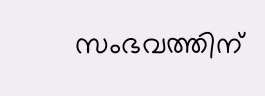സംഭവത്തിന്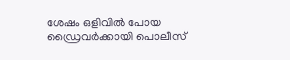ശേഷം ഒളിവിൽ പോയ ഡ്രൈവർക്കായി പൊലീസ്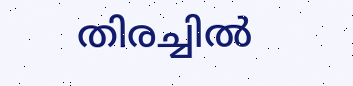തിരച്ചിൽ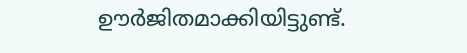ഊർജിതമാക്കിയിട്ടുണ്ട്.